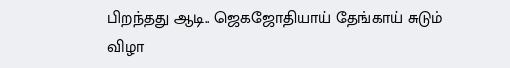பிறந்தது ஆடி.. ஜெகஜோதியாய் தேங்காய் சுடும் விழா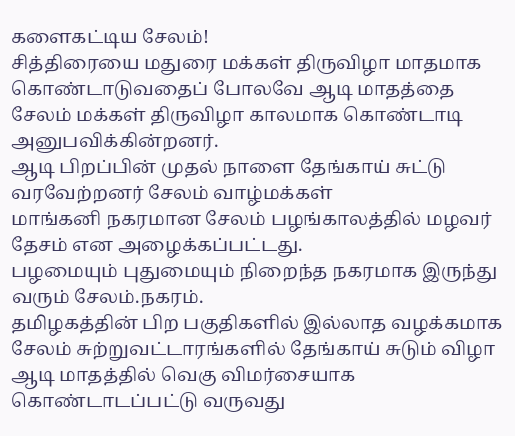களைகட்டிய சேலம்!
சித்திரையை மதுரை மக்கள் திருவிழா மாதமாக கொண்டாடுவதைப் போலவே ஆடி மாதத்தை சேலம் மக்கள் திருவிழா காலமாக கொண்டாடி அனுபவிக்கின்றனர்.
ஆடி பிறப்பின் முதல் நாளை தேங்காய் சுட்டு வரவேற்றனர் சேலம் வாழ்மக்கள்
மாங்கனி நகரமான சேலம் பழங்காலத்தில் மழவர் தேசம் என அழைக்கப்பட்டது.
பழமையும் புதுமையும் நிறைந்த நகரமாக இருந்து வரும் சேலம்.நகரம்.
தமிழகத்தின் பிற பகுதிகளில் இல்லாத வழக்கமாக சேலம் சுற்றுவட்டாரங்களில் தேங்காய் சுடும் விழா ஆடி மாதத்தில் வெகு விமர்சையாக கொண்டாடப்பட்டு வருவது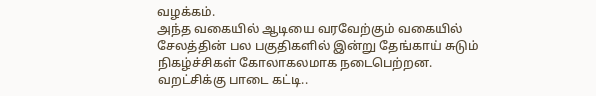வழக்கம்.
அந்த வகையில் ஆடியை வரவேற்கும் வகையில் சேலத்தின் பல பகுதிகளில் இன்று தேங்காய் சுடும் நிகழ்ச்சிகள் கோலாகலமாக நடைபெற்றன.
வறட்சிக்கு பாடை கட்டி..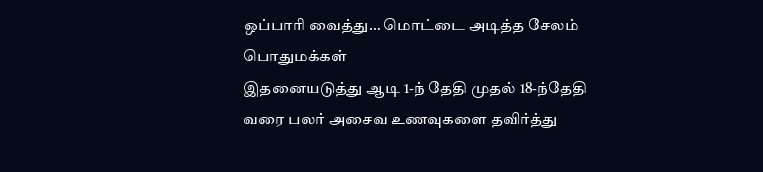ஒப்பாரி வைத்து… மொட்டை அடித்த சேலம் பொதுமக்கள்
இதனையடுத்து ஆடி 1-ந் தேதி முதல் 18-ந்தேதி வரை பலர் அசைவ உணவுகளை தவிர்த்து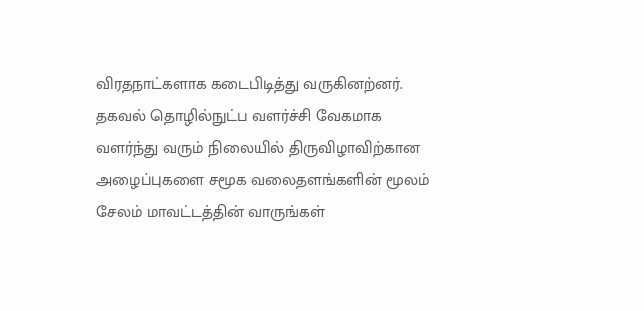விரதநாட்களாக கடைபிடித்து வருகினற்னர்.
தகவல் தொழில்நுட்ப வளர்ச்சி வேகமாக வளர்ந்து வரும் நிலையில் திருவிழாவிற்கான அழைப்புகளை சமூக வலைதளங்களின் மூலம் சேலம் மாவட்டத்தின் வாருங்கள்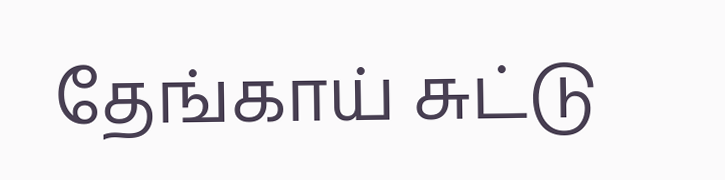தேங்காய் சுட்டு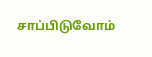சாப்பிடுவோம்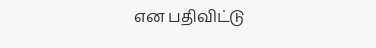என பதிவிட்டு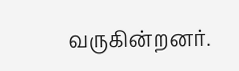வருகின்றனர்.